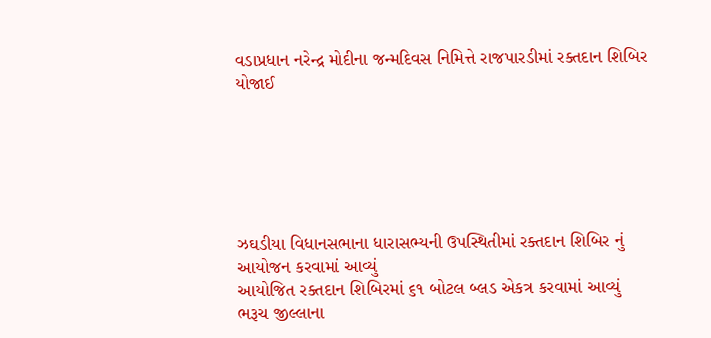વડાપ્રધાન નરેન્દ્ર મોદીના જન્મદિવસ નિમિત્તે રાજપારડીમાં રક્તદાન શિબિર યોજાઈ






ઝઘડીયા વિધાનસભાના ધારાસભ્યની ઉપસ્થિતીમાં રક્તદાન શિબિર નું આયોજન કરવામાં આવ્યું
આયોજિત રક્તદાન શિબિરમાં ૬૧ બોટલ બ્લડ એકત્ર કરવામાં આવ્યું
ભરૂચ જીલ્લાના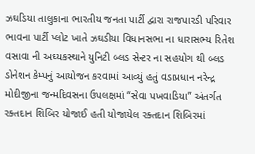ઝઘડિયા તાલુકાના ભારતીય જનતા પાર્ટી દ્વારા રાજપારડી પરિવાર ભાવના પાર્ટી પ્લોટ ખાતે ઝઘડીયા વિધાનસભા ના ધારાસભ્ય રિતેશ વસાવા ની અઘ્યકસ્થાને યુનિટી બ્લડ સેન્ટર ના સહયોગ થી બ્લડ ડોનેશન કેમ્પનું આયોજન કરવામાં આવ્યું હતું વડાપ્રધાન નરેન્દ્ર મોદીજીના જન્મદિવસના ઉપલક્ષમાં “સેવા પખવાડિયા” અંતર્ગત રક્તદાન શિબિર યોજાઈ હતી યોજાયેલ રક્તદાન શિબિરમાં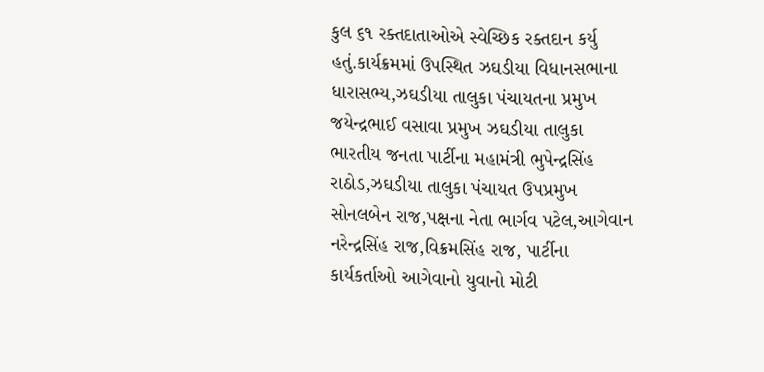કુલ ૬૧ રક્તદાતાઓએ સ્વેચ્છિક રક્તદાન કર્યુ હતું.કાર્યક્રમમાં ઉપસ્થિત ઝઘડીયા વિધાનસભાના ધારાસભ્ય,ઝઘડીયા તાલુકા પંચાયતના પ્રમુખ જયેન્દ્રભાઈ વસાવા પ્રમુખ ઝઘડીયા તાલુકા ભારતીય જનતા પાર્ટીના મહામંત્રી ભુપેન્દ્રસિંહ રાઠોડ,ઝઘડીયા તાલુકા પંચાયત ઉપપ્રમુખ સોનલબેન રાજ,પક્ષના નેતા ભાર્ગવ પટેલ,આગેવાન નરેન્દ્રસિંહ રાજ,વિક્રમસિંહ રાજ, પાર્ટીના કાર્યકર્તાઓ આગેવાનો યુવાનો મોટી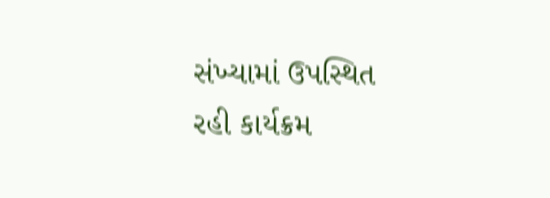સંખ્યામાં ઉપસ્થિત રહી કાર્યક્રમ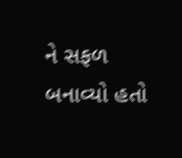ને સફળ બનાવ્યો હતો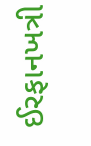ઈરફાનખત્રી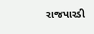રાજપારડી